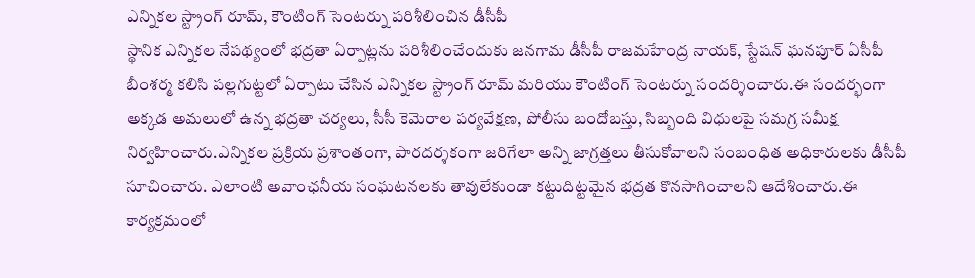ఎన్నికల స్ట్రాంగ్ రూమ్, కౌంటింగ్ సెంటర్ను పరిశీలించిన డీసీపీ
స్థానిక ఎన్నికల నేపథ్యంలో భద్రతా ఏర్పాట్లను పరిశీలించేందుకు జనగామ డీసీపీ రాజమహేంద్ర నాయక్, స్టేషన్ ఘనపూర్ ఏసీపీ బీంశర్మ కలిసి పల్లగుట్టలో ఏర్పాటు చేసిన ఎన్నికల స్ట్రాంగ్ రూమ్ మరియు కౌంటింగ్ సెంటర్ను సందర్శించారు.ఈ సందర్భంగా అక్కడ అమలులో ఉన్న భద్రతా చర్యలు, సీసీ కెమెరాల పర్యవేక్షణ, పోలీసు బందోబస్తు, సిబ్బంది విధులపై సమగ్ర సమీక్ష నిర్వహించారు.ఎన్నికల ప్రక్రియ ప్రశాంతంగా, పారదర్శకంగా జరిగేలా అన్ని జాగ్రత్తలు తీసుకోవాలని సంబంధిత అధికారులకు డీసీపీ సూచించారు. ఎలాంటి అవాంఛనీయ సంఘటనలకు తావులేకుండా కట్టుదిట్టమైన భద్రత కొనసాగించాలని ఆదేశించారు.ఈ కార్యక్రమంలో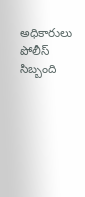అధికారులు పోలీస్ సిబ్బంది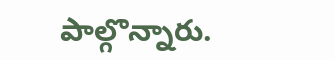పాల్గొన్నారు.